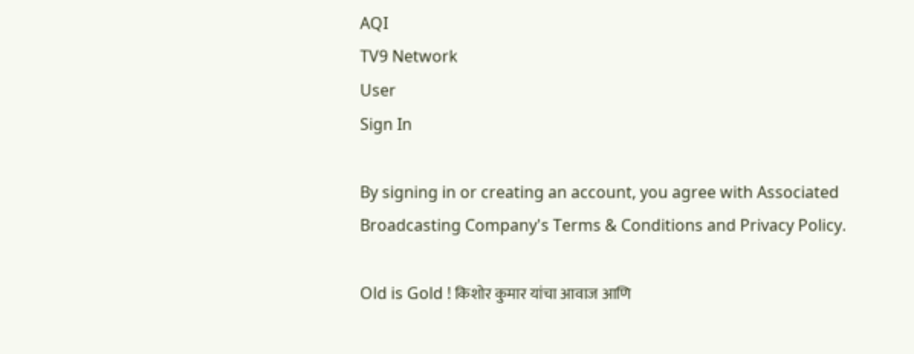AQI
TV9 Network
User
Sign In

By signing in or creating an account, you agree with Associated Broadcasting Company's Terms & Conditions and Privacy Policy.

Old is Gold ! किशोर कुमार यांचा आवाज आणि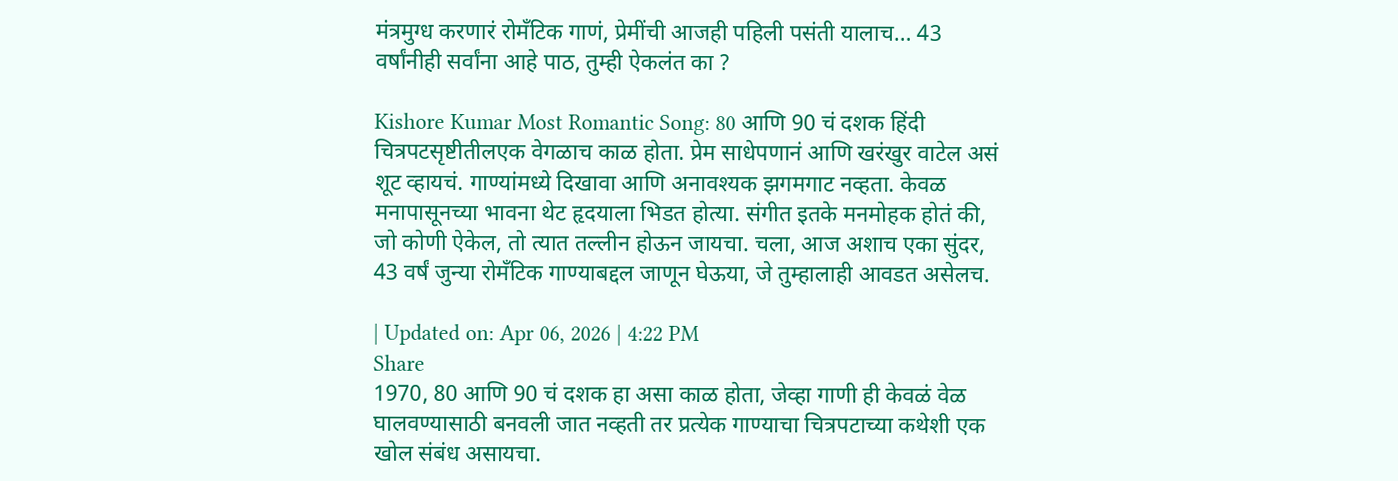मंत्रमुग्ध करणारं रोमँटिक गाणं, प्रेमींची आजही पहिली पसंती यालाच… 43 वर्षांनीही सर्वांना आहे पाठ, तुम्ही ऐकलंत का ?

Kishore Kumar Most Romantic Song: 80 आणि 90 चं दशक हिंदी चित्रपटसृष्टीतीलएक वेगळाच काळ होता. प्रेम साधेपणानं आणि खरंखुर वाटेल असं शूट व्हायचं. गाण्यांमध्ये दिखावा आणि अनावश्यक झगमगाट नव्हता. केवळ मनापासूनच्या भावना थेट हृदयाला भिडत होत्या. संगीत इतके मनमोहक होतं की, जो कोणी ऐकेल, तो त्यात तल्लीन होऊन जायचा. चला, आज अशाच एका सुंदर, 43 वर्षं जुन्या रोमँटिक गाण्याबद्दल जाणून घेऊया, जे तुम्हालाही आवडत असेलच.

| Updated on: Apr 06, 2026 | 4:22 PM
Share
1970, 80 आणि 90 चं दशक हा असा काळ होता, जेव्हा गाणी ही केवळं वेळ घालवण्यासाठी बनवली जात नव्हती तर प्रत्येक गाण्याचा चित्रपटाच्या कथेशी एक खोल संबंध असायचा.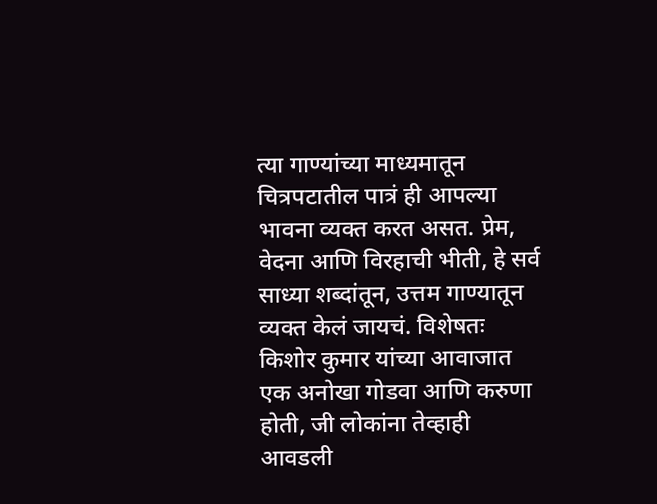त्या गाण्यांच्या माध्यमातून चित्रपटातील पात्रं ही आपल्या भावना व्यक्त करत असत. प्रेम, वेदना आणि विरहाची भीती, हे सर्व साध्या शब्दांतून, उत्तम गाण्यातून व्यक्त केलं जायचं. विशेषतः किशोर कुमार यांच्या आवाजात एक अनोखा गोडवा आणि करुणा होती, जी लोकांना तेव्हाही आवडली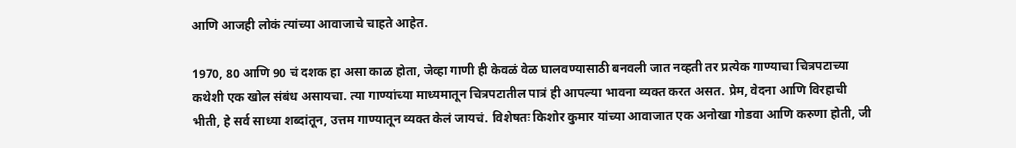आणि आजही लोकं त्यांच्या आवाजाचे चाहते आहेत.

1970, 80 आणि 90 चं दशक हा असा काळ होता, जेव्हा गाणी ही केवळं वेळ घालवण्यासाठी बनवली जात नव्हती तर प्रत्येक गाण्याचा चित्रपटाच्या कथेशी एक खोल संबंध असायचा. त्या गाण्यांच्या माध्यमातून चित्रपटातील पात्रं ही आपल्या भावना व्यक्त करत असत. प्रेम, वेदना आणि विरहाची भीती, हे सर्व साध्या शब्दांतून, उत्तम गाण्यातून व्यक्त केलं जायचं. विशेषतः किशोर कुमार यांच्या आवाजात एक अनोखा गोडवा आणि करुणा होती, जी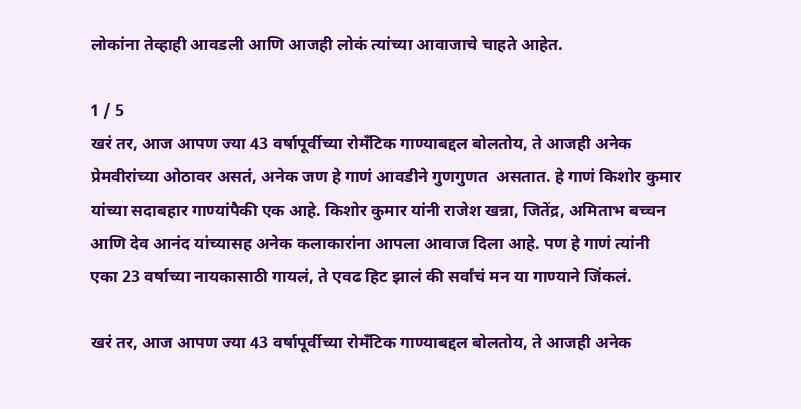लोकांना तेव्हाही आवडली आणि आजही लोकं त्यांच्या आवाजाचे चाहते आहेत.

1 / 5
खरं तर, आज आपण ज्या 43 वर्षापूर्वीच्या रोमँटिक गाण्याबद्दल बोलतोय, ते आजही अनेक प्रेमवीरांच्या ओठावर असतं, अनेक जण हे गाणं आवडीने गुणगुणत  असतात. हे गाणं किशोर कुमार यांच्या सदाबहार गाण्यांपैकी एक आहे. किशोर कुमार यांनी राजेश खन्ना, जितेंद्र, अमिताभ बच्चन आणि देव आनंद यांच्यासह अनेक कलाकारांना आपला आवाज दिला आहे. पण हे गाणं त्यांनी  एका 23 वर्षाच्या नायकासाठी गायलं, ते एवढ हिट झालं की सर्वांचं मन या गाण्याने जिंकलं.

खरं तर, आज आपण ज्या 43 वर्षापूर्वीच्या रोमँटिक गाण्याबद्दल बोलतोय, ते आजही अनेक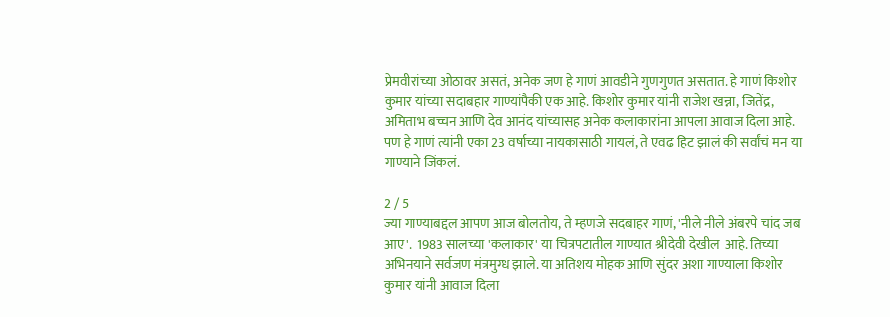प्रेमवीरांच्या ओठावर असतं, अनेक जण हे गाणं आवडीने गुणगुणत असतात. हे गाणं किशोर कुमार यांच्या सदाबहार गाण्यांपैकी एक आहे. किशोर कुमार यांनी राजेश खन्ना, जितेंद्र, अमिताभ बच्चन आणि देव आनंद यांच्यासह अनेक कलाकारांना आपला आवाज दिला आहे. पण हे गाणं त्यांनी एका 23 वर्षाच्या नायकासाठी गायलं, ते एवढ हिट झालं की सर्वांचं मन या गाण्याने जिंकलं.

2 / 5
ज्या गाण्याबद्दल आपण आज बोलतोय, ते म्हणजे सदबाहर गाणं, 'नीले नीले अंबरपे चांद जब आए'.  1983 सालच्या 'कलाकार' या चित्रपटातील गाण्यात श्रीदेवी देखील  आहे. तिच्या अभिनयाने सर्वजण मंत्रमुग्ध झाले. या अतिशय मोहक आणि सुंदर अशा गाण्याला किशोर कुमार यांनी आवाज दिला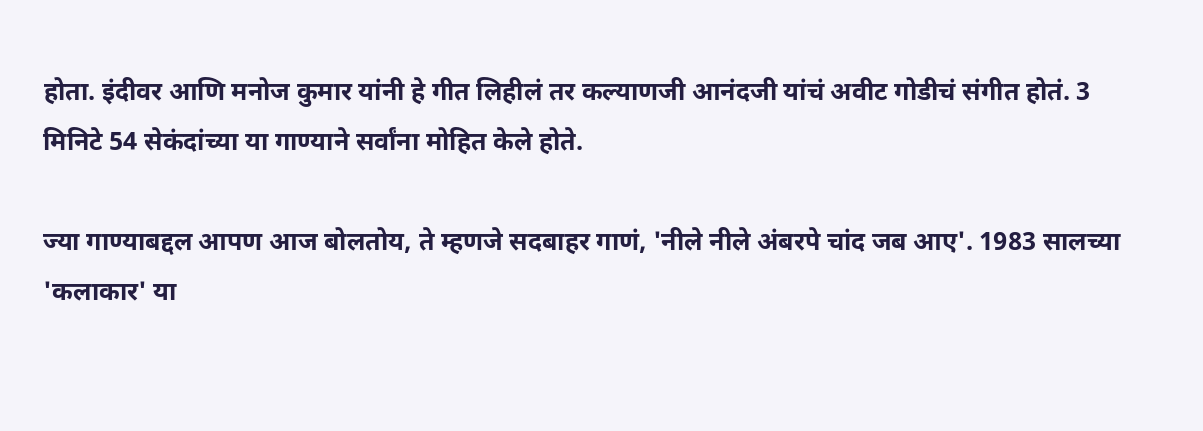होता. इंदीवर आणि मनोज कुमार यांनी हे गीत लिहीलं तर कल्याणजी आनंदजी यांचं अवीट गोडीचं संगीत होतं. 3 मिनिटे 54 सेकंदांच्या या गाण्याने सर्वांना मोहित केले होते.

ज्या गाण्याबद्दल आपण आज बोलतोय, ते म्हणजे सदबाहर गाणं, 'नीले नीले अंबरपे चांद जब आए'. 1983 सालच्या 'कलाकार' या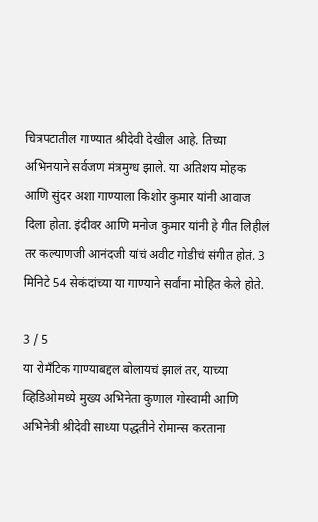चित्रपटातील गाण्यात श्रीदेवी देखील आहे. तिच्या अभिनयाने सर्वजण मंत्रमुग्ध झाले. या अतिशय मोहक आणि सुंदर अशा गाण्याला किशोर कुमार यांनी आवाज दिला होता. इंदीवर आणि मनोज कुमार यांनी हे गीत लिहीलं तर कल्याणजी आनंदजी यांचं अवीट गोडीचं संगीत होतं. 3 मिनिटे 54 सेकंदांच्या या गाण्याने सर्वांना मोहित केले होते.

3 / 5
या रोमँटिक गाण्याबद्दल बोलायचं झालं तर, याच्या व्हिडिओमध्ये मुख्य अभिनेता कुणाल गोस्वामी आणि अभिनेत्री श्रीदेवी साध्या पद्धतीने रोमान्स करताना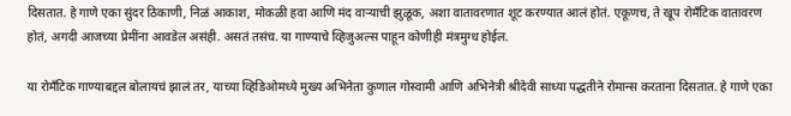दिसतात. हे गाणे एका सुंदर ठिकाणी, निळं आकाश, मोकळी हवा आणि मंद वाऱ्याची झुळूक, अशा वातावरणात शूट करण्यात आलं होतं. एकूणच, ते खूप रोमँटिक वातावरण होतं, अगदी आजच्या प्रेमींना आवडेल असंही. असतं तसंच. या गाण्याचे व्हिजुअल्स पाहून कोणीही मंत्रमुग्ध होईल.

या रोमँटिक गाण्याबद्दल बोलायचं झालं तर, याच्या व्हिडिओमध्ये मुख्य अभिनेता कुणाल गोस्वामी आणि अभिनेत्री श्रीदेवी साध्या पद्धतीने रोमान्स करताना दिसतात. हे गाणे एका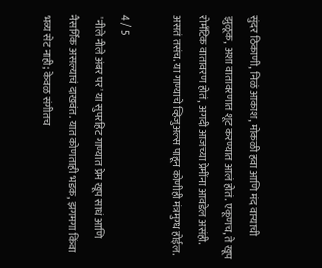सुंदर ठिकाणी, निळं आकाश, मोकळी हवा आणि मंद वाऱ्याची झुळूक, अशा वातावरणात शूट करण्यात आलं होतं. एकूणच, ते खूप रोमँटिक वातावरण होतं, अगदी आजच्या प्रेमींना आवडेल असंही. असतं तसंच. या गाण्याचे व्हिजुअल्स पाहून कोणीही मंत्रमुग्ध होईल.

4 / 5
 'नीले नीले अंबर पर' या सुपरहिट गाण्यात प्रेम खूप साधं आणि नैसर्गिक असल्याचं दाखवंत. यात कोणताही भडक, झगमगा किंवा भव्य सेट नाही; केवळ संगीतच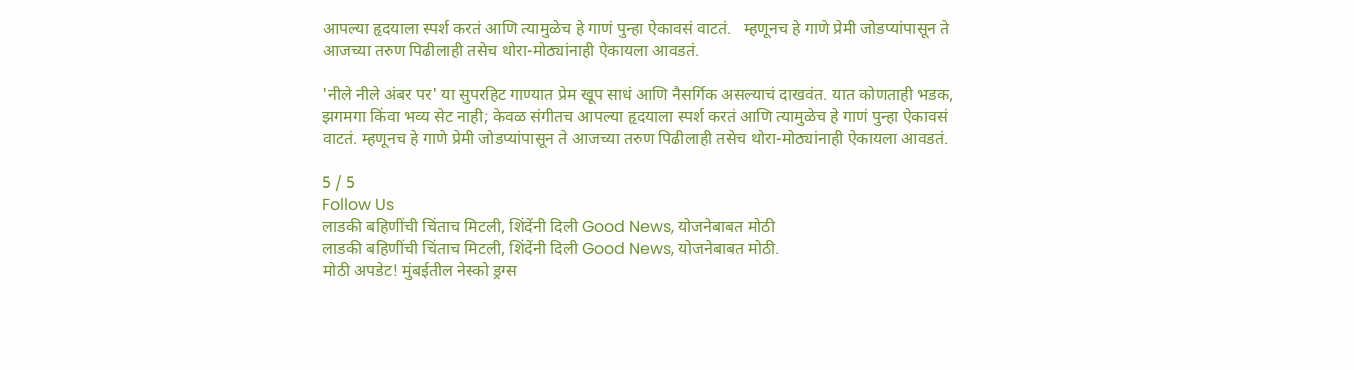आपल्या हृदयाला स्पर्श करतं आणि त्यामुळेच हे गाणं पुन्हा ऐकावसं वाटतं.   म्हणूनच हे गाणे प्रेमी जोडप्यांपासून ते आजच्या तरुण पिढीलाही तसेच थोरा-मोठ्यांनाही ऐकायला आवडतं.

'नीले नीले अंबर पर' या सुपरहिट गाण्यात प्रेम खूप साधं आणि नैसर्गिक असल्याचं दाखवंत. यात कोणताही भडक, झगमगा किंवा भव्य सेट नाही; केवळ संगीतच आपल्या हृदयाला स्पर्श करतं आणि त्यामुळेच हे गाणं पुन्हा ऐकावसं वाटतं. म्हणूनच हे गाणे प्रेमी जोडप्यांपासून ते आजच्या तरुण पिढीलाही तसेच थोरा-मोठ्यांनाही ऐकायला आवडतं.

5 / 5
Follow Us
लाडकी बहिणींची चिंताच मिटली, शिंदेंनी दिली Good News, योजनेबाबत मोठी
लाडकी बहिणींची चिंताच मिटली, शिंदेंनी दिली Good News, योजनेबाबत मोठी.
मोठी अपडेट! मुंबईतील नेस्को ड्रग्स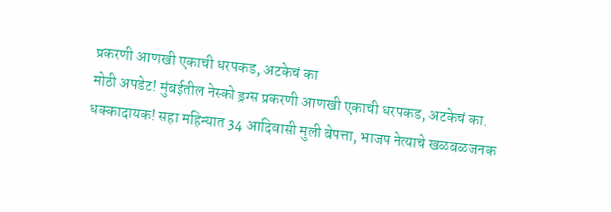प्रकरणी आणखी एकाची धरपकड, अटकेचं का
मोठी अपडेट! मुंबईतील नेस्को ड्रग्स प्रकरणी आणखी एकाची धरपकड, अटकेचं का.
धक्कादायक! सहा महिन्यात 34 आदिवासी मुली बेपत्ता, भाजप नेत्याचे खळबळजनक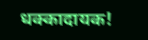धक्कादायक!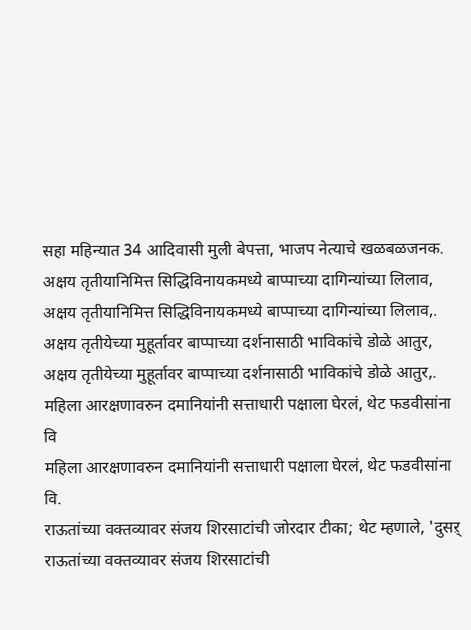सहा महिन्यात 34 आदिवासी मुली बेपत्ता, भाजप नेत्याचे खळबळजनक.
अक्षय तृतीयानिमित्त सिद्धिविनायकमध्ये बाप्पाच्या दागिन्यांच्या लिलाव,
अक्षय तृतीयानिमित्त सिद्धिविनायकमध्ये बाप्पाच्या दागिन्यांच्या लिलाव,.
अक्षय तृतीयेच्या मुहूर्तावर बाप्पाच्या दर्शनासाठी भाविकांचे डोळे आतुर,
अक्षय तृतीयेच्या मुहूर्तावर बाप्पाच्या दर्शनासाठी भाविकांचे डोळे आतुर,.
महिला आरक्षणावरुन दमानियांनी सत्ताधारी पक्षाला घेरलं, थेट फडवीसांना वि
महिला आरक्षणावरुन दमानियांनी सत्ताधारी पक्षाला घेरलं, थेट फडवीसांना वि.
राऊतांच्या वक्तव्यावर संजय शिरसाटांची जोरदार टीका; थेट म्हणाले, 'दुसऱ्
राऊतांच्या वक्तव्यावर संजय शिरसाटांची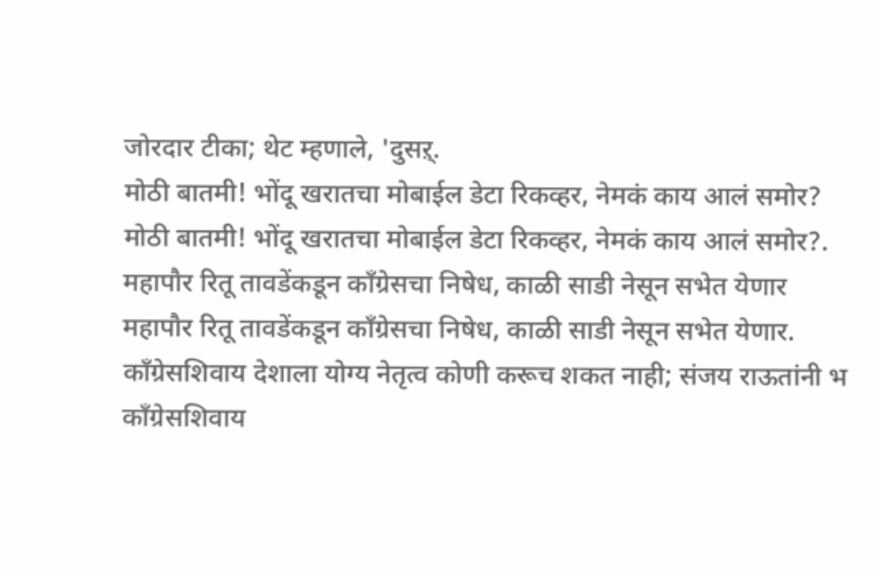जोरदार टीका; थेट म्हणाले, 'दुसऱ्.
मोठी बातमी! भोंदू खरातचा मोबाईल डेटा रिकव्हर, नेमकं काय आलं समोर?
मोठी बातमी! भोंदू खरातचा मोबाईल डेटा रिकव्हर, नेमकं काय आलं समोर?.
महापौर रितू तावडेंकडून काँग्रेसचा निषेध, काळी साडी नेसून सभेत येणार
महापौर रितू तावडेंकडून काँग्रेसचा निषेध, काळी साडी नेसून सभेत येणार.
काँग्रेसशिवाय देशाला योग्य नेतृत्व कोणी करूच शकत नाही; संजय राऊतांनी भ
काँग्रेसशिवाय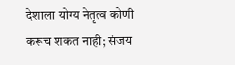देशाला योग्य नेतृत्व कोणी करूच शकत नाही; संजय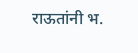राऊतांनी भ.